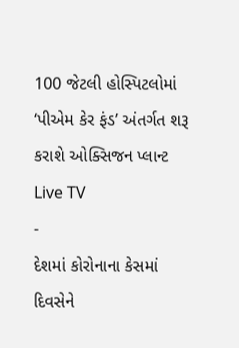100 જેટલી હોસ્પિટલોમાં ‘પીએમ કેર ફંડ’ અંતર્ગત શરૂ કરાશે ઓક્સિજન પ્લાન્ટ
Live TV
-
દેશમાં કોરોનાના કેસમાં દિવસેને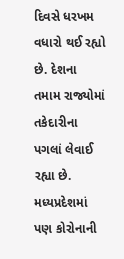દિવસે ધરખમ વધારો થઈ રહ્યો છે. દેશના તમામ રાજ્યોમાં તકેદારીના પગલાં લેવાઈ રહ્યા છે. મધ્યપ્રદેશમાં પણ કોરોનાની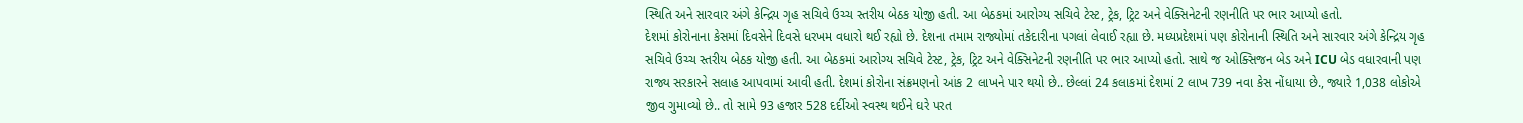સ્થિતિ અને સારવાર અંગે કેન્દ્રિય ગૃહ સચિવે ઉચ્ચ સ્તરીય બેઠક યોજી હતી. આ બેઠકમાં આરોગ્ય સચિવે ટેસ્ટ, ટ્રેક, ટ્રિટ અને વેક્સિનેટની રણનીતિ પર ભાર આપ્યો હતો.
દેશમાં કોરોનાના કેસમાં દિવસેને દિવસે ધરખમ વધારો થઈ રહ્યો છે. દેશના તમામ રાજ્યોમાં તકેદારીના પગલાં લેવાઈ રહ્યા છે. મધ્યપ્રદેશમાં પણ કોરોનાની સ્થિતિ અને સારવાર અંગે કેન્દ્રિય ગૃહ સચિવે ઉચ્ચ સ્તરીય બેઠક યોજી હતી. આ બેઠકમાં આરોગ્ય સચિવે ટેસ્ટ, ટ્રેક, ટ્રિટ અને વેક્સિનેટની રણનીતિ પર ભાર આપ્યો હતો. સાથે જ ઓક્સિજન બેડ અને ICU બેડ વધારવાની પણ રાજ્ય સરકારને સલાહ આપવામાં આવી હતી. દેશમાં કોરોના સંક્રમણનો આંક 2 લાખને પાર થયો છે.. છેલ્લાં 24 કલાકમાં દેશમાં 2 લાખ 739 નવા કેસ નોંધાયા છે., જ્યારે 1,038 લોકોએ જીવ ગુમાવ્યો છે.. તો સામે 93 હજાર 528 દર્દીઓ સ્વસ્થ થઈને ઘરે પરત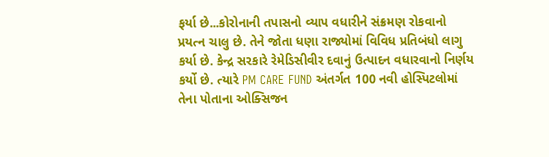ફર્યા છે...કોરોનાની તપાસનો વ્યાપ વધારીને સંક્રમણ રોકવાનો પ્રયત્ન ચાલુ છે. તેને જોતા ધણા રાજ્યોમાં વિવિધ પ્રતિબંધો લાગુ કર્યા છે. કેન્દ્ર સરકારે રેમેડિસીવીર દવાનું ઉત્પાદન વધારવાનો નિર્ણય કર્યો છે. ત્યારે PM CARE FUND અંતર્ગત 100 નવી હોસ્પિટલોમાં તેના પોતાના ઓક્સિજન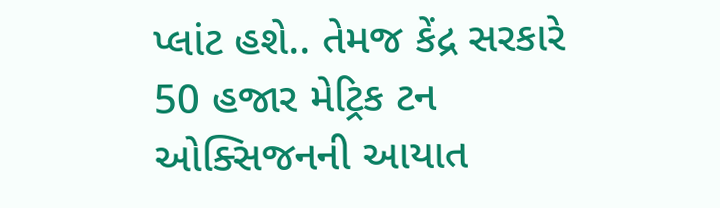પ્લાંટ હશે.. તેમજ કેંદ્ર સરકારે 50 હજાર મેટ્રિક ટન ઓક્સિજનની આયાત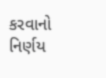કરવાનો નિર્ણય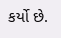કર્યો છે.